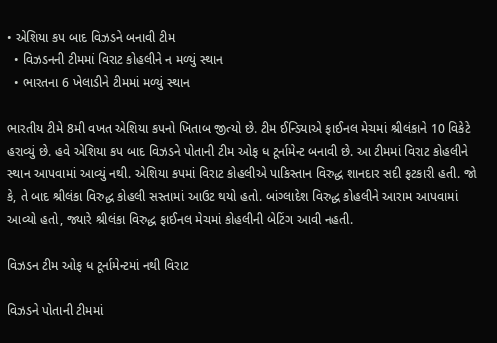• એશિયા કપ બાદ વિઝડને બનાવી ટીમ
  • વિઝડનની ટીમમાં વિરાટ કોહલીને ન મળ્યું સ્થાન
  • ભારતના 6 ખેલાડીને ટીમમાં મળ્યું સ્થાન

ભારતીય ટીમે 8મી વખત એશિયા કપનો ખિતાબ જીત્યો છે. ટીમ ઈન્ડિયાએ ફાઈનલ મેચમાં શ્રીલંકાને 10 વિકેટે હરાવ્યું છે. હવે એશિયા કપ બાદ વિઝડને પોતાની ટીમ ઓફ ધ ટૂર્નામેન્ટ બનાવી છે. આ ટીમમાં વિરાટ કોહલીને સ્થાન આપવામાં આવ્યું નથી. એશિયા કપમાં વિરાટ કોહલીએ પાકિસ્તાન વિરુદ્ધ શાનદાર સદી ફટકારી હતી. જો કે, તે બાદ શ્રીલંકા વિરુદ્ધ કોહલી સસ્તામાં આઉટ થયો હતો. બાંગ્લાદેશ વિરુદ્ધ કોહલીને આરામ આપવામાં આવ્યો હતો, જ્યારે શ્રીલંકા વિરુદ્ધ ફાઈનલ મેચમાં કોહલીની બેટિંગ આવી નહતી.

વિઝડન ટીમ ઓફ ધ ટૂર્નામેન્ટમાં નથી વિરાટ

વિઝડને પોતાની ટીમમાં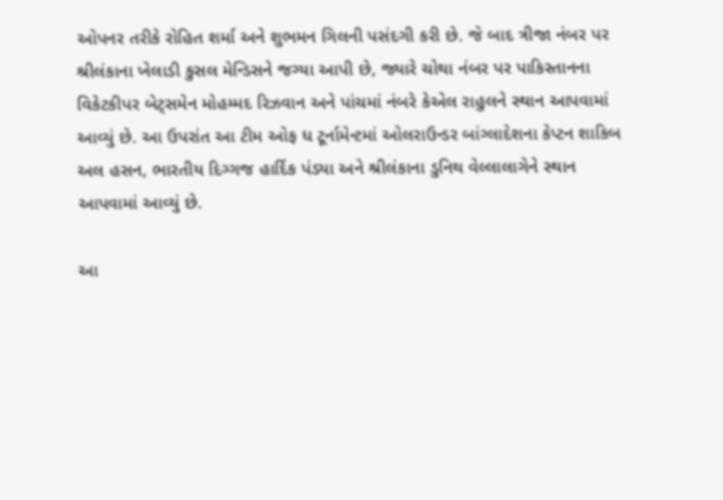ઓપનર તરીકે રોહિત શર્મા અને શુભમન ગિલની પસંદગી કરી છે. જે બાદ ત્રીજા નંબર પર શ્રીલંકાના ખેલાડી કુસલ મેન્ડિસને જગ્યા આપી છે, જ્યારે ચોથા નંબર પર પાકિસ્તાનના વિકેટકીપર બેટ્સમેન મોહમ્મદ રિઝવાન અને પાંચમાં નંબરે કેએલ રાહુલને સ્થાન આપવામાં આવ્યું છે. આ ઉપરાંત આ ટીમ ઓફ ધ ટૂર્નામેન્ટમાં ઓલરાઉન્ડર બાંગ્લાદેશના કેપ્ટન શાકિબ અલ હસન, ભારતીય દિગ્ગજ હાર્દિક પંડ્યા અને શ્રીલંકાના ડુનિથ વેલ્લાલાગેને સ્થાન આપવામાં આવ્યું છે.

આ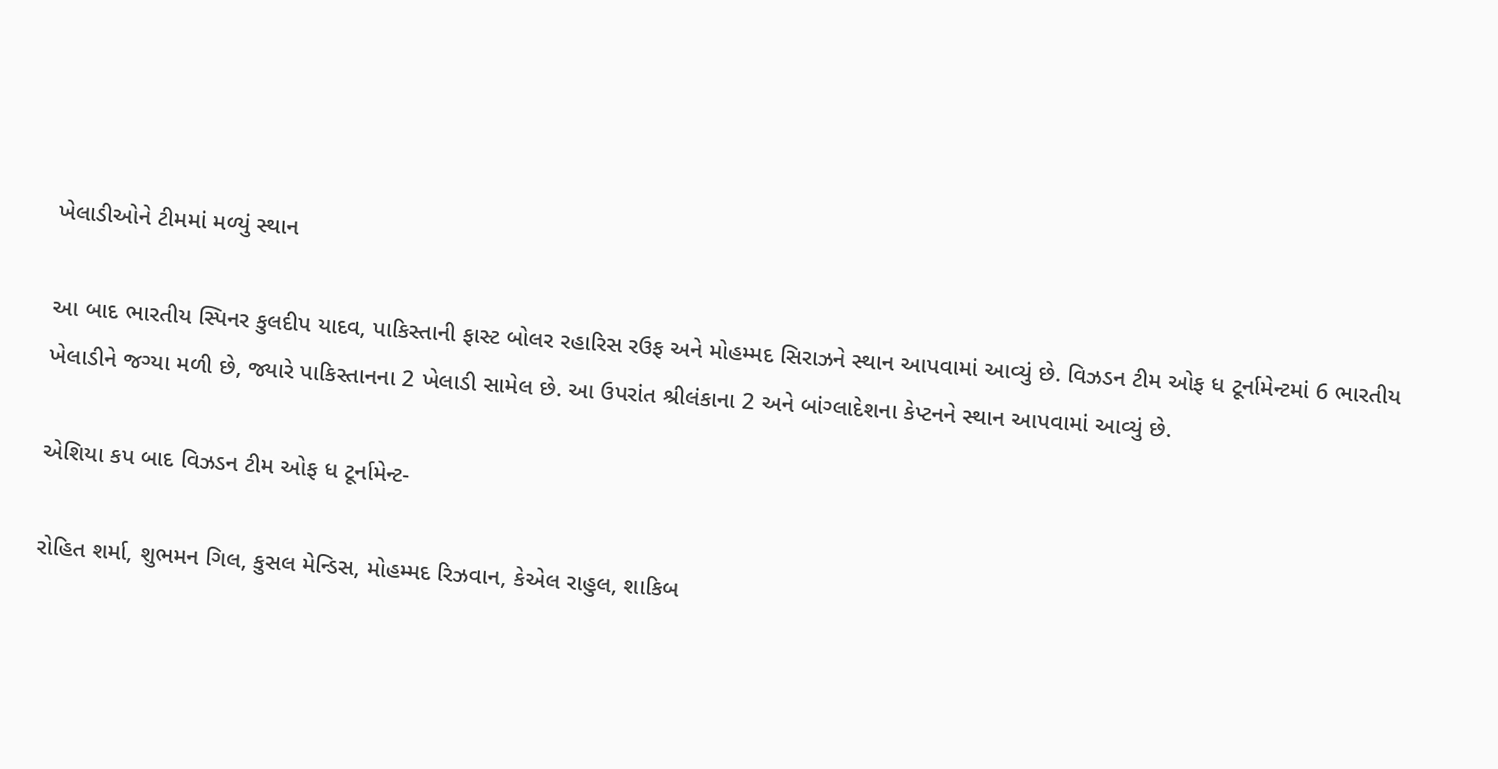ખેલાડીઓને ટીમમાં મળ્યું સ્થાન

આ બાદ ભારતીય સ્પિનર કુલદીપ યાદવ, પાકિસ્તાની ફાસ્ટ બોલર રહારિસ રઉફ અને મોહમ્મદ સિરાઝને સ્થાન આપવામાં આવ્યું છે. વિઝડન ટીમ ઓફ ધ ટૂર્નામેન્ટમાં 6 ભારતીય ખેલાડીને જગ્યા મળી છે, જ્યારે પાકિસ્તાનના 2 ખેલાડી સામેલ છે. આ ઉપરાંત શ્રીલંકાના 2 અને બાંગ્લાદેશના કેપ્ટનને સ્થાન આપવામાં આવ્યું છે.

એશિયા કપ બાદ વિઝડન ટીમ ઓફ ધ ટૂર્નામેન્ટ-

રોહિત શર્મા, શુભમન ગિલ, કુસલ મેન્ડિસ, મોહમ્મદ રિઝવાન, કેએલ રાહુલ, શાકિબ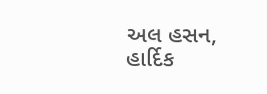અલ હસન, હાર્દિક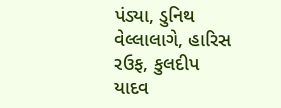પંડ્યા, ડુનિથ વેલ્લાલાગે, હારિસ રઉફ, કુલદીપ યાદવ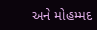અને મોહમ્મદ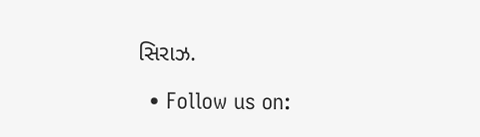સિરાઝ.

  • Follow us on: